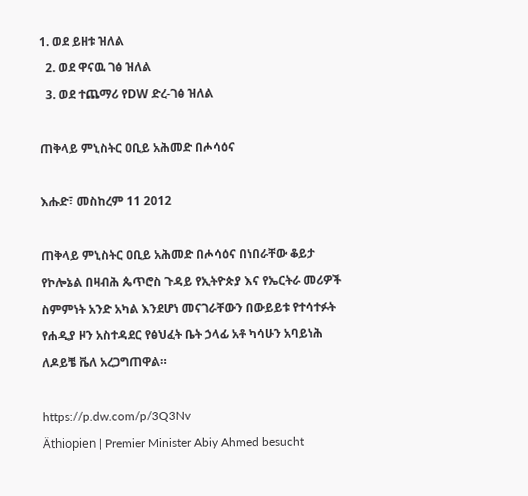1. ወደ ይዘቱ ዝለል
  2. ወደ ዋናዉ ገፅ ዝለል
  3. ወደ ተጨማሪ የDW ድረ-ገፅ ዝለል

ጠቅላይ ምኒስትር ዐቢይ አሕመድ በሖሳዕና

እሑድ፣ መስከረም 11 2012

ጠቅላይ ምኒስትር ዐቢይ አሕመድ በሖሳዕና በነበራቸው ቆይታ የኮሎኔል በዛብሕ ጴጥሮስ ጉዳይ የኢትዮጵያ እና የኤርትራ መሪዎች ስምምነት አንድ አካል እንደሆነ መናገራቸውን በውይይቱ የተሳተፉት የሐዲያ ዞን አስተዳደር የፅህፈት ቤት ኃላፊ አቶ ካሳሁን አባይነሕ ለዶይቼ ቬለ አረጋግጠዋል።

https://p.dw.com/p/3Q3Nv
Äthiopien | Premier Minister Abiy Ahmed besucht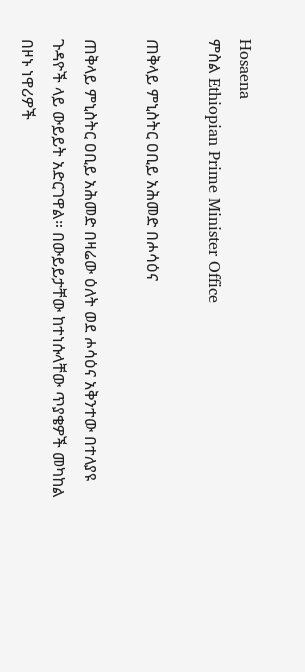Hosaena
ምስል Ethiopian Prime Minister Office

ጠቅላይ ምኒስትር ዐቢይ አሕመድ በሖሳዕና

ጠቅላይ ምኒስትር ዐቢይ አሕመድ በዛሬው ዕለት ወደ ሖሳዕና አቅንተው በተለያዩ ጉዳዮች ላይ ውይይት አድርገዋል። በውይይታቸው ከተነሱላቸው ጥያቄዎች መካከል በዞኑ ነዋሪዎች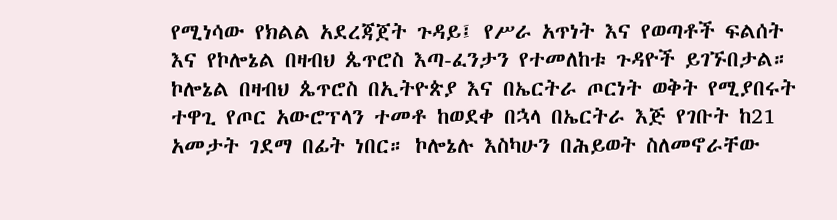የሚነሳው የክልል አደረጃጀት ጉዳይ፤ የሥራ አጥነት እና የወጣቶች ፍልሰት እና የኮሎኔል በዛብህ ጴጥሮስ እጣ-ፈንታን የተመለከቱ ጉዳዮች ይገኙበታል።
ኮሎኔል በዛብህ ጴጥሮስ በኢትዮጵያ እና በኤርትራ ጦርነት ወቅት የሚያበሩት ተዋጊ የጦር አውሮፕላን ተመቶ ከወደቀ በኋላ በኤርትራ እጅ የገቡት ከ21 አመታት ገደማ በፊት ነበር። ኮሎኔሉ እስካሁን በሕይወት ስለመኖራቸው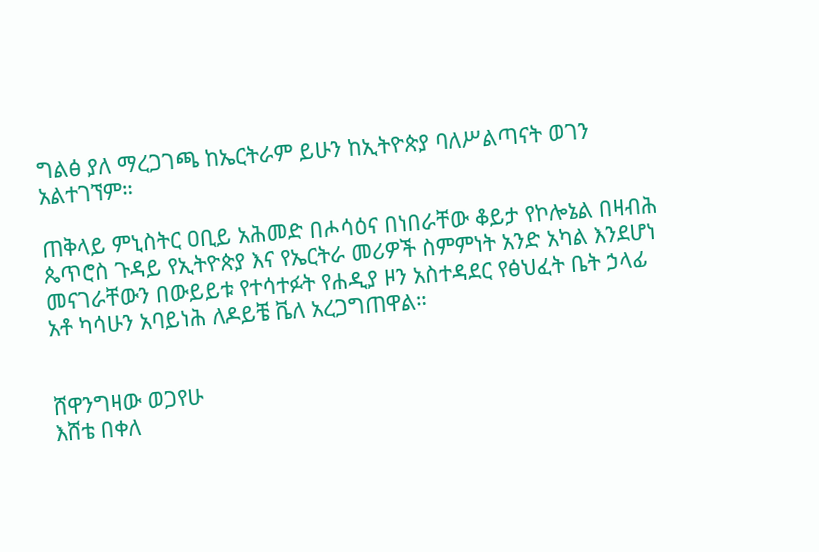ግልፅ ያለ ማረጋገጫ ከኤርትራም ይሁን ከኢትዮጵያ ባለሥልጣናት ወገን አልተገኘም።

ጠቅላይ ምኒስትር ዐቢይ አሕመድ በሖሳዕና በነበራቸው ቆይታ የኮሎኔል በዛብሕ ጴጥሮስ ጉዳይ የኢትዮጵያ እና የኤርትራ መሪዎች ስምምነት አንድ አካል እንደሆነ መናገራቸውን በውይይቱ የተሳተፉት የሐዲያ ዞን አስተዳደር የፅህፈት ቤት ኃላፊ አቶ ካሳሁን አባይነሕ ለዶይቼ ቬለ አረጋግጠዋል።


ሸዋንግዛው ወጋየሁ
እሸቴ በቀለ